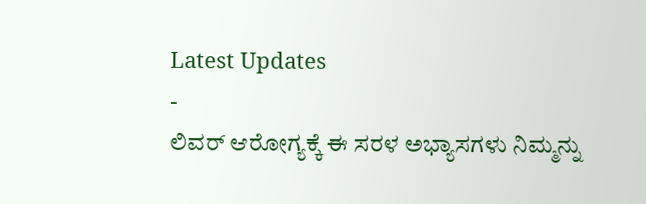Latest Updates
-
ಲಿವರ್ ಆರೋಗ್ಯಕ್ಕೆ ಈ ಸರಳ ಅಭ್ಯಾಸಗಳು ನಿಮ್ಮನ್ನು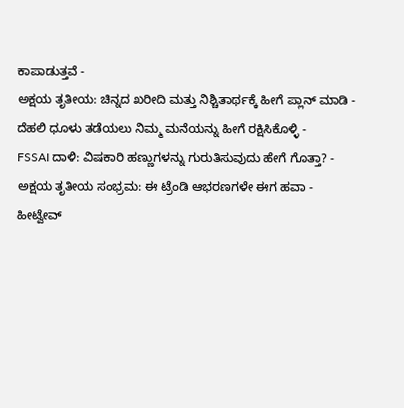ಕಾಪಾಡುತ್ತವೆ -
ಅಕ್ಷಯ ತೃತೀಯ: ಚಿನ್ನದ ಖರೀದಿ ಮತ್ತು ನಿಶ್ಚಿತಾರ್ಥಕ್ಕೆ ಹೀಗೆ ಪ್ಲಾನ್ ಮಾಡಿ -
ದೆಹಲಿ ಧೂಳು ತಡೆಯಲು ನಿಮ್ಮ ಮನೆಯನ್ನು ಹೀಗೆ ರಕ್ಷಿಸಿಕೊಳ್ಳಿ -
FSSAI ದಾಳಿ: ವಿಷಕಾರಿ ಹಣ್ಣುಗಳನ್ನು ಗುರುತಿಸುವುದು ಹೇಗೆ ಗೊತ್ತಾ? -
ಅಕ್ಷಯ ತೃತೀಯ ಸಂಭ್ರಮ: ಈ ಟ್ರೆಂಡಿ ಆಭರಣಗಳೇ ಈಗ ಹವಾ -
ಹೀಟ್ವೇವ್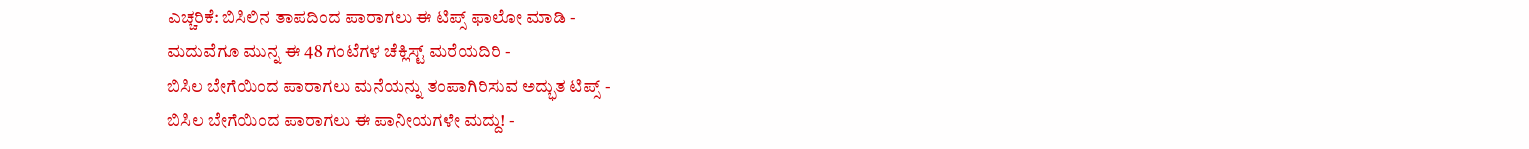ಎಚ್ಚರಿಕೆ: ಬಿಸಿಲಿನ ತಾಪದಿಂದ ಪಾರಾಗಲು ಈ ಟಿಪ್ಸ್ ಫಾಲೋ ಮಾಡಿ -
ಮದುವೆಗೂ ಮುನ್ನ ಈ 48 ಗಂಟೆಗಳ ಚೆಕ್ಲಿಸ್ಟ್ ಮರೆಯದಿರಿ -
ಬಿಸಿಲ ಬೇಗೆಯಿಂದ ಪಾರಾಗಲು ಮನೆಯನ್ನು ತಂಪಾಗಿರಿಸುವ ಅದ್ಭುತ ಟಿಪ್ಸ್ -
ಬಿಸಿಲ ಬೇಗೆಯಿಂದ ಪಾರಾಗಲು ಈ ಪಾನೀಯಗಳೇ ಮದ್ದು! -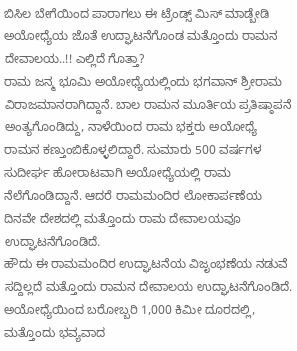ಬಿಸಿಲ ಬೇಗೆಯಿಂದ ಪಾರಾಗಲು ಈ ಟ್ರೆಂಡ್ಸ್ ಮಿಸ್ ಮಾಡ್ಬೇಡಿ
ಅಯೋಧ್ಯೆಯ ಜೊತೆ ಉದ್ಘಾಟನೆಗೊಂಡ ಮತ್ತೊಂದು ರಾಮನ ದೇವಾಲಯ..!! ಎಲ್ಲಿದೆ ಗೊತ್ತಾ?
ರಾಮ ಜನ್ಮ ಭೂಮಿ ಅಯೋಧ್ಯೆಯಲ್ಲಿಂದು ಭಗವಾನ್ ಶ್ರೀರಾಮ ವಿರಾಜಮಾನರಾಗಿದ್ದಾನೆ. ಬಾಲ ರಾಮನ ಮೂರ್ತಿಯ ಪ್ರತಿಷ್ಠಾಪನೆ ಅಂತ್ಯಗೊಂಡಿದ್ದು, ನಾಳೆಯಿಂದ ರಾಮ ಭಕ್ತರು ಅಯೋಧ್ಯೆ ರಾಮನ ಕಣ್ತುಂಬಿಕೊಳ್ಳಲಿದ್ದಾರೆ. ಸುಮಾರು 500 ವರ್ಷಗಳ ಸುದೀರ್ಘ ಹೋರಾಟವಾಗಿ ಅಯೋಧ್ಯೆಯಲ್ಲಿ ರಾಮ ನೆಲೆಗೊಂಡಿದ್ದಾನೆ. ಆದರೆ ರಾಮಮಂದಿರ ಲೋಕಾರ್ಪಣೆಯ ದಿನವೇ ದೇಶದಲ್ಲಿ ಮತ್ತೊಂದು ರಾಮ ದೇವಾಲಯವೂ ಉದ್ಘಾಟನೆಗೊಂಡಿದೆ.
ಹೌದು ಈ ರಾಮಮಂದಿರ ಉದ್ಘಾಟನೆಯ ವಿಜೃಂಭಣೆಯ ನಡುವೆ ಸದ್ದಿಲ್ಲದೆ ಮತ್ತೊಂದು ರಾಮನ ದೇವಾಲಯ ಉದ್ಘಾಟನೆಗೊಂಡಿದೆ. ಅಯೋಧ್ಯೆಯಿಂದ ಬರೋಬ್ಬರಿ 1,000 ಕಿಮೀ ದೂರದಲ್ಲಿ, ಮತ್ತೊಂದು ಭವ್ಯವಾದ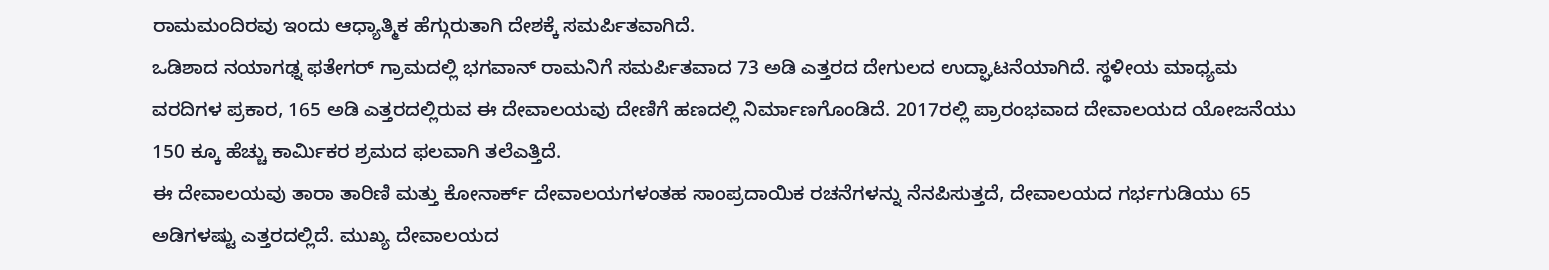ರಾಮಮಂದಿರವು ಇಂದು ಆಧ್ಯಾತ್ಮಿಕ ಹೆಗ್ಗುರುತಾಗಿ ದೇಶಕ್ಕೆ ಸಮರ್ಪಿತವಾಗಿದೆ.
ಒಡಿಶಾದ ನಯಾಗಢ್ನ ಫತೇಗರ್ ಗ್ರಾಮದಲ್ಲಿ ಭಗವಾನ್ ರಾಮನಿಗೆ ಸಮರ್ಪಿತವಾದ 73 ಅಡಿ ಎತ್ತರದ ದೇಗುಲದ ಉದ್ಘಾಟನೆಯಾಗಿದೆ. ಸ್ಥಳೀಯ ಮಾಧ್ಯಮ ವರದಿಗಳ ಪ್ರಕಾರ, 165 ಅಡಿ ಎತ್ತರದಲ್ಲಿರುವ ಈ ದೇವಾಲಯವು ದೇಣಿಗೆ ಹಣದಲ್ಲಿ ನಿರ್ಮಾಣಗೊಂಡಿದೆ. 2017ರಲ್ಲಿ ಪ್ರಾರಂಭವಾದ ದೇವಾಲಯದ ಯೋಜನೆಯು 150 ಕ್ಕೂ ಹೆಚ್ಚು ಕಾರ್ಮಿಕರ ಶ್ರಮದ ಫಲವಾಗಿ ತಲೆಎತ್ತಿದೆ.
ಈ ದೇವಾಲಯವು ತಾರಾ ತಾರಿಣಿ ಮತ್ತು ಕೋನಾರ್ಕ್ ದೇವಾಲಯಗಳಂತಹ ಸಾಂಪ್ರದಾಯಿಕ ರಚನೆಗಳನ್ನು ನೆನಪಿಸುತ್ತದೆ, ದೇವಾಲಯದ ಗರ್ಭಗುಡಿಯು 65 ಅಡಿಗಳಷ್ಟು ಎತ್ತರದಲ್ಲಿದೆ. ಮುಖ್ಯ ದೇವಾಲಯದ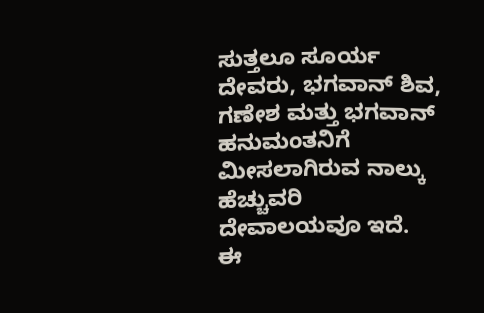ಸುತ್ತಲೂ ಸೂರ್ಯ ದೇವರು, ಭಗವಾನ್ ಶಿವ, ಗಣೇಶ ಮತ್ತು ಭಗವಾನ್ ಹನುಮಂತನಿಗೆ ಮೀಸಲಾಗಿರುವ ನಾಲ್ಕು ಹೆಚ್ಚುವರಿ ದೇವಾಲಯವೂ ಇದೆ.
ಈ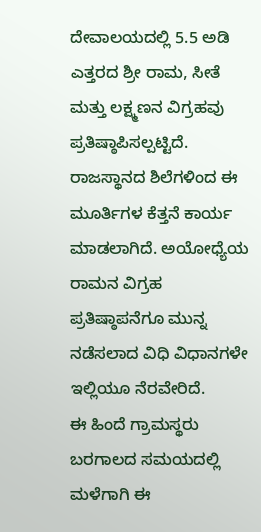ದೇವಾಲಯದಲ್ಲಿ 5.5 ಅಡಿ ಎತ್ತರದ ಶ್ರೀ ರಾಮ, ಸೀತೆ ಮತ್ತು ಲಕ್ಷ್ಮಣನ ವಿಗ್ರಹವು ಪ್ರತಿಷ್ಠಾಪಿಸಲ್ಪಟ್ಟಿದೆ. ರಾಜಸ್ಥಾನದ ಶಿಲೆಗಳಿಂದ ಈ ಮೂರ್ತಿಗಳ ಕೆತ್ತನೆ ಕಾರ್ಯ ಮಾಡಲಾಗಿದೆ. ಅಯೋಧ್ಯೆಯ ರಾಮನ ವಿಗ್ರಹ ಪ್ರತಿಷ್ಠಾಪನೆಗೂ ಮುನ್ನ ನಡೆಸಲಾದ ವಿಧಿ ವಿಧಾನಗಳೇ ಇಲ್ಲಿಯೂ ನೆರವೇರಿದೆ.
ಈ ಹಿಂದೆ ಗ್ರಾಮಸ್ಥರು ಬರಗಾಲದ ಸಮಯದಲ್ಲಿ ಮಳೆಗಾಗಿ ಈ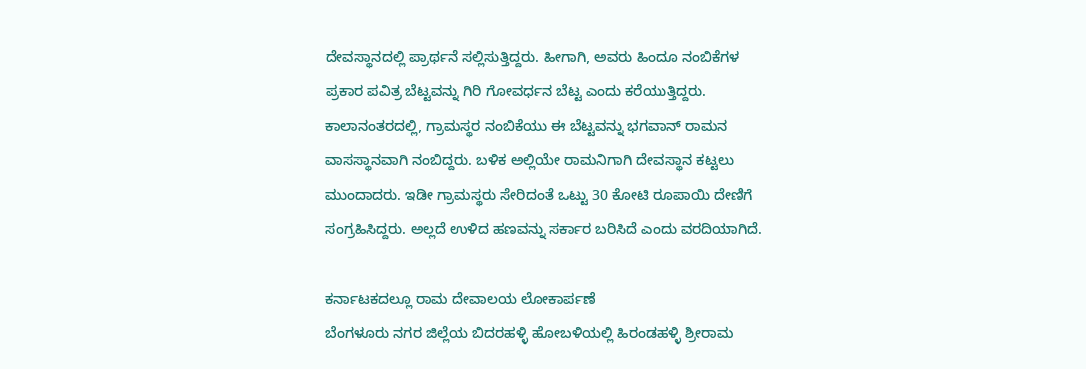ದೇವಸ್ಥಾನದಲ್ಲಿ ಪ್ರಾರ್ಥನೆ ಸಲ್ಲಿಸುತ್ತಿದ್ದರು. ಹೀಗಾಗಿ, ಅವರು ಹಿಂದೂ ನಂಬಿಕೆಗಳ ಪ್ರಕಾರ ಪವಿತ್ರ ಬೆಟ್ಟವನ್ನು ಗಿರಿ ಗೋವರ್ಧನ ಬೆಟ್ಟ ಎಂದು ಕರೆಯುತ್ತಿದ್ದರು. ಕಾಲಾನಂತರದಲ್ಲಿ, ಗ್ರಾಮಸ್ಥರ ನಂಬಿಕೆಯು ಈ ಬೆಟ್ಟವನ್ನು ಭಗವಾನ್ ರಾಮನ ವಾಸಸ್ಥಾನವಾಗಿ ನಂಬಿದ್ದರು. ಬಳಿಕ ಅಲ್ಲಿಯೇ ರಾಮನಿಗಾಗಿ ದೇವಸ್ಥಾನ ಕಟ್ಟಲು ಮುಂದಾದರು. ಇಡೀ ಗ್ರಾಮಸ್ಥರು ಸೇರಿದಂತೆ ಒಟ್ಟು 30 ಕೋಟಿ ರೂಪಾಯಿ ದೇಣಿಗೆ ಸಂಗ್ರಹಿಸಿದ್ದರು. ಅಲ್ಲದೆ ಉಳಿದ ಹಣವನ್ನು ಸರ್ಕಾರ ಬರಿಸಿದೆ ಎಂದು ವರದಿಯಾಗಿದೆ.

ಕರ್ನಾಟಕದಲ್ಲೂ ರಾಮ ದೇವಾಲಯ ಲೋಕಾರ್ಪಣೆ
ಬೆಂಗಳೂರು ನಗರ ಜಿಲ್ಲೆಯ ಬಿದರಹಳ್ಳಿ ಹೋಬಳಿಯಲ್ಲಿ ಹಿರಂಡಹಳ್ಳಿ ಶ್ರೀರಾಮ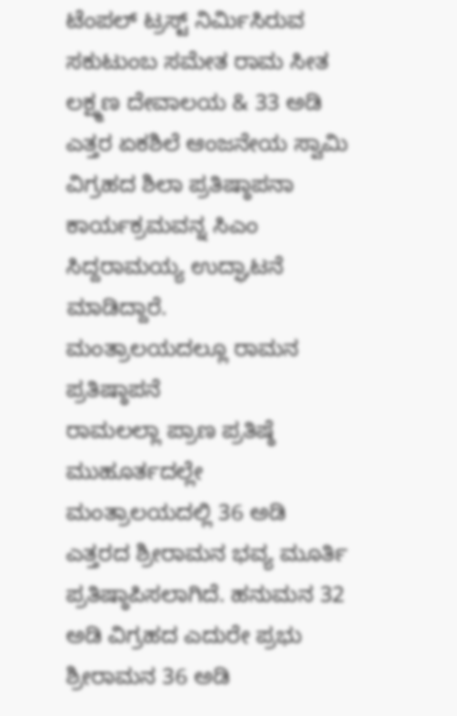ಟೆಂಪಲ್ ಟ್ರಸ್ಟ್ ನಿರ್ಮಿಸಿರುವ ಸಕುಟುಂಬ ಸಮೇತ ರಾಮ ಸೀತ ಲಕ್ಷ್ಮಣ ದೇವಾಲಯ & 33 ಅಡಿ ಎತ್ತರ ಏಕಶಿಲೆ ಆಂಜನೇಯ ಸ್ವಾಮಿ ವಿಗ್ರಹದ ಶಿಲಾ ಪ್ರತಿಷ್ಠಾಪನಾ ಕಾರ್ಯಕ್ರಮವನ್ನ ಸಿಎಂ ಸಿದ್ದರಾಮಯ್ಯ ಉದ್ಘಾಟನೆ ಮಾಡಿದ್ದಾರೆ.
ಮಂತ್ರಾಲಯದಲ್ಲೂ ರಾಮನ ಪ್ರತಿಷ್ಠಾಪನೆ
ರಾಮಲಲ್ಲಾ ಪ್ರಾಣ ಪ್ರತಿಷ್ಠೆ ಮುಹೂರ್ತದಲ್ಲೇ ಮಂತ್ರಾಲಯದಲ್ಲಿ 36 ಅಡಿ ಎತ್ತರದ ಶ್ರೀರಾಮನ ಭವ್ಯ ಮೂರ್ತಿ ಪ್ರತಿಷ್ಠಾಪಿಸಲಾಗಿದೆ. ಹನುಮನ 32 ಅಡಿ ವಿಗ್ರಹದ ಎದುರೇ ಪ್ರಭು ಶ್ರೀರಾಮನ 36 ಅಡಿ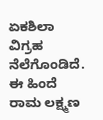ಏಕಶಿಲಾ ವಿಗ್ರಹ ನೆಲೆಗೊಂಡಿದೆ. ಈ ಹಿಂದೆ ರಾಮ ಲಕ್ಷ್ಮಣ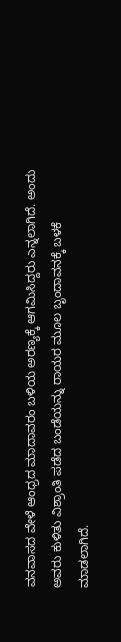ವನವಾಸದ ವೇಳೆ ಆಂಧ್ರದ ಮಾದಾವರಂ ಬಳಿಯ ಅರಣ್ಯಕ್ಕೆ ಆಗಮಿಸಿದ್ದರು ಎನ್ನಲಾಗಿದೆ. ಅಂದು ಅವರು ಕುಳಿತು ವಿಶ್ರಾಂತಿ ಪಡೆದ ಬಂಡೆಯನ್ನು ರಾಯರ ಮೂಲ ಬೃಂದಾವನಕ್ಕೆ ಬಳಕೆ ಮಾಡಲಾಗಿದೆ.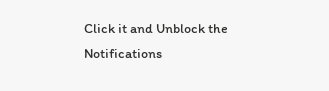Click it and Unblock the Notifications